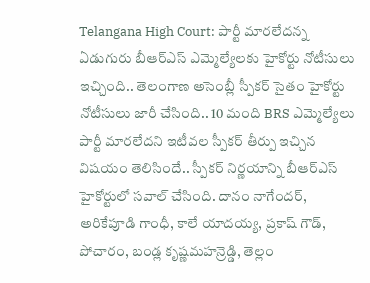Telangana High Court: పార్టీ మారలేదన్న ఏడుగురు బీఆర్ఎస్ ఎమ్మెల్యేలకు హైకోర్టు నోటీసులు ఇచ్చింది.. తెలంగాణ అసెంబ్లీ స్పీకర్ సైతం హైకోర్టు నోటీసులు జారీ చేసింది.. 10 మంది BRS ఎమ్మెల్యేలు పార్టీ మారలేదని ఇటీవల స్పీకర్ తీర్పు ఇచ్చిన విషయం తెలిసిందే.. స్పీకర్ నిర్ణయాన్ని బీఆర్ఎస్ హైకోర్టులో సవాల్ చేసింది. దానం నాగేందర్, అరికేపూడి గాంధీ, కాలే యాదయ్య, ప్రకాష్ గౌడ్, పోచారం, బండ్ల కృష్ణమహన్రెడ్డి, తెల్లం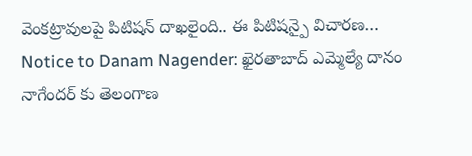వెంకట్రావులపై పిటిషన్ దాఖలైంది.. ఈ పిటిషన్పై విచారణ…
Notice to Danam Nagender: ఖైరతాబాద్ ఎమ్మెల్యే దానం నాగేందర్ కు తెలంగాణ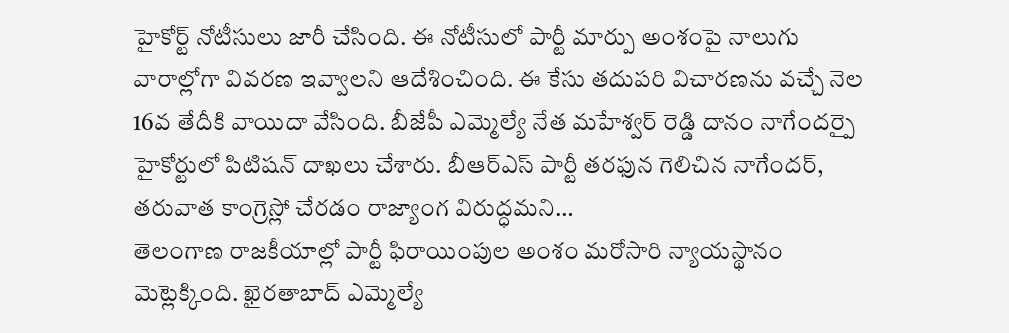హైకోర్ట్ నోటీసులు జారీ చేసింది. ఈ నోటీసులో పార్టీ మార్పు అంశంపై నాలుగు వారాల్లోగా వివరణ ఇవ్వాలని ఆదేశించింది. ఈ కేసు తదుపరి విచారణను వచ్చే నెల 16వ తేదీకి వాయిదా వేసింది. బీజేపీ ఎమ్మెల్యే నేత మహేశ్వర్ రెడ్డి దానం నాగేందర్పై హైకోర్టులో పిటిషన్ దాఖలు చేశారు. బీఆర్ఎస్ పార్టీ తరఫున గెలిచిన నాగేందర్, తరువాత కాంగ్రెస్లో చేరడం రాజ్యాంగ విరుద్ధమని…
తెలంగాణ రాజకీయాల్లో పార్టీ ఫిరాయింపుల అంశం మరోసారి న్యాయస్థానం మెట్లెక్కింది. ఖైరతాబాద్ ఎమ్మెల్యే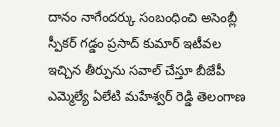దానం నాగేందర్కు సంబంధించి అసెంబ్లీ స్పీకర్ గడ్డం ప్రసాద్ కుమార్ ఇటీవల ఇచ్చిన తీర్పును సవాల్ చేస్తూ బీజేపీ ఎమ్మెల్యే ఏలేటి మహేశ్వర్ రెడ్డి తెలంగాణ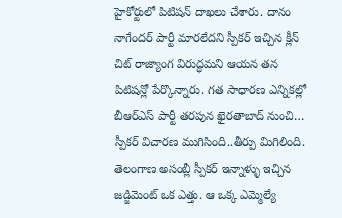హైకోర్టులో పిటిషన్ దాఖలు చేశారు. దానం నాగేందర్ పార్టీ మారలేదని స్పీకర్ ఇచ్చిన క్లీన్ చిట్ రాజ్యాంగ విరుద్ధమని ఆయన తన పిటిషన్లో పేర్కొన్నారు. గత సాధారణ ఎన్నికల్లో బీఆర్ఎస్ పార్టీ తరపున ఖైరతాబాద్ నుంచి…
స్పీకర్ విచారణ ముగిసింది..తీర్పు మిగిలింది. తెలంగాణ అసంబ్లీ స్పీకర్ ఇన్నాళ్ళు ఇచ్చిన జడ్జిమెంట్ ఒక ఎత్తు. ఆ ఒక్క ఎమ్మెల్యే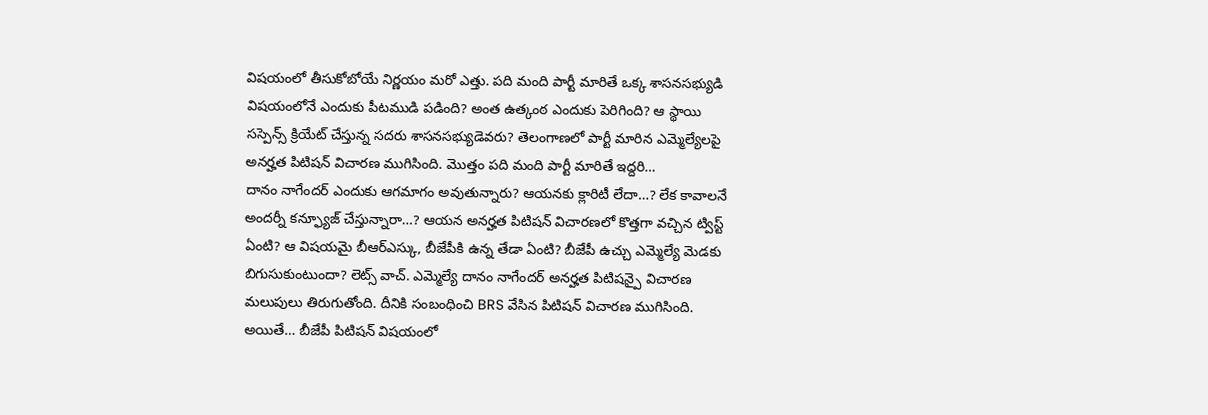విషయంలో తీసుకోబోయే నిర్ణయం మరో ఎత్తు. పది మంది పార్టీ మారితే ఒక్క శాసనసభ్యుడి విషయంలోనే ఎందుకు పీటముడి పడింది? అంత ఉత్కంఠ ఎందుకు పెరిగింది? ఆ స్థాయి సస్పెన్స్ క్రియేట్ చేస్తున్న సదరు శాసనసభ్యుడెవరు? తెలంగాణలో పార్టీ మారిన ఎమ్మెల్యేలపై అనర్హత పిటిషన్ విచారణ ముగిసింది. మొత్తం పది మంది పార్టీ మారితే ఇద్దరి…
దానం నాగేందర్ ఎందుకు ఆగమాగం అవుతున్నారు? ఆయనకు క్లారిటీ లేదా…? లేక కావాలనే అందర్నీ కన్ఫ్యూజ్ చేస్తున్నారా…? ఆయన అనర్హత పిటిషన్ విచారణలో కొత్తగా వచ్చిన ట్విస్ట్ ఏంటి? ఆ విషయమై బీఆర్ఎస్కు, బీజేపీకి ఉన్న తేడా ఏంటి? బీజేపీ ఉచ్చు ఎమ్మెల్యే మెడకు బిగుసుకుంటుందా? లెట్స్ వాచ్. ఎమ్మెల్యే దానం నాగేందర్ అనర్హత పిటిషన్పై విచారణ మలుపులు తిరుగుతోంది. దీనికి సంబంధించి BRS వేసిన పిటిషన్ విచారణ ముగిసింది. అయితే… బీజేపీ పిటిషన్ విషయంలో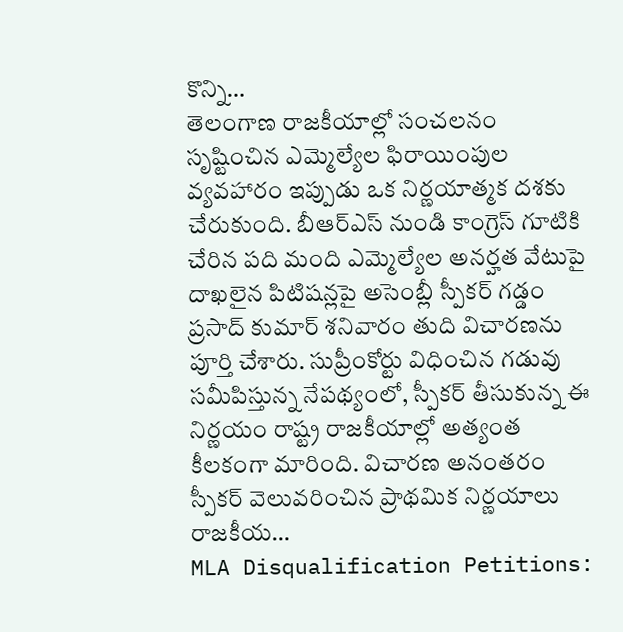కొన్ని…
తెలంగాణ రాజకీయాల్లో సంచలనం సృష్టించిన ఎమ్మెల్యేల ఫిరాయింపుల వ్యవహారం ఇప్పుడు ఒక నిర్ణయాత్మక దశకు చేరుకుంది. బీఆర్ఎస్ నుండి కాంగ్రెస్ గూటికి చేరిన పది మంది ఎమ్మెల్యేల అనర్హత వేటుపై దాఖలైన పిటిషన్లపై అసెంబ్లీ స్పీకర్ గడ్డం ప్రసాద్ కుమార్ శనివారం తుది విచారణను పూర్తి చేశారు. సుప్రీంకోర్టు విధించిన గడువు సమీపిస్తున్న నేపథ్యంలో, స్పీకర్ తీసుకున్న ఈ నిర్ణయం రాష్ట్ర రాజకీయాల్లో అత్యంత కీలకంగా మారింది. విచారణ అనంతరం స్పీకర్ వెలువరించిన ప్రాథమిక నిర్ణయాలు రాజకీయ…
MLA Disqualification Petitions: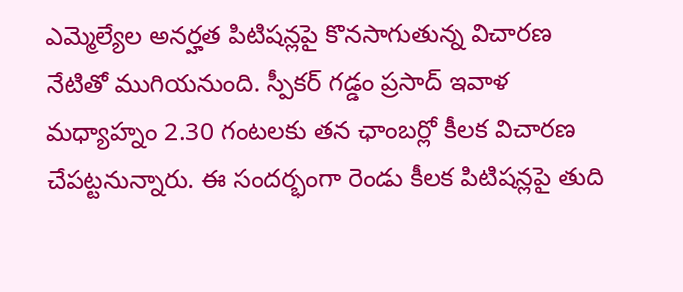ఎమ్మెల్యేల అనర్హత పిటిషన్లపై కొనసాగుతున్న విచారణ నేటితో ముగియనుంది. స్పీకర్ గడ్డం ప్రసాద్ ఇవాళ మధ్యాహ్నం 2.30 గంటలకు తన ఛాంబర్లో కీలక విచారణ చేపట్టనున్నారు. ఈ సందర్భంగా రెండు కీలక పిటిషన్లపై తుది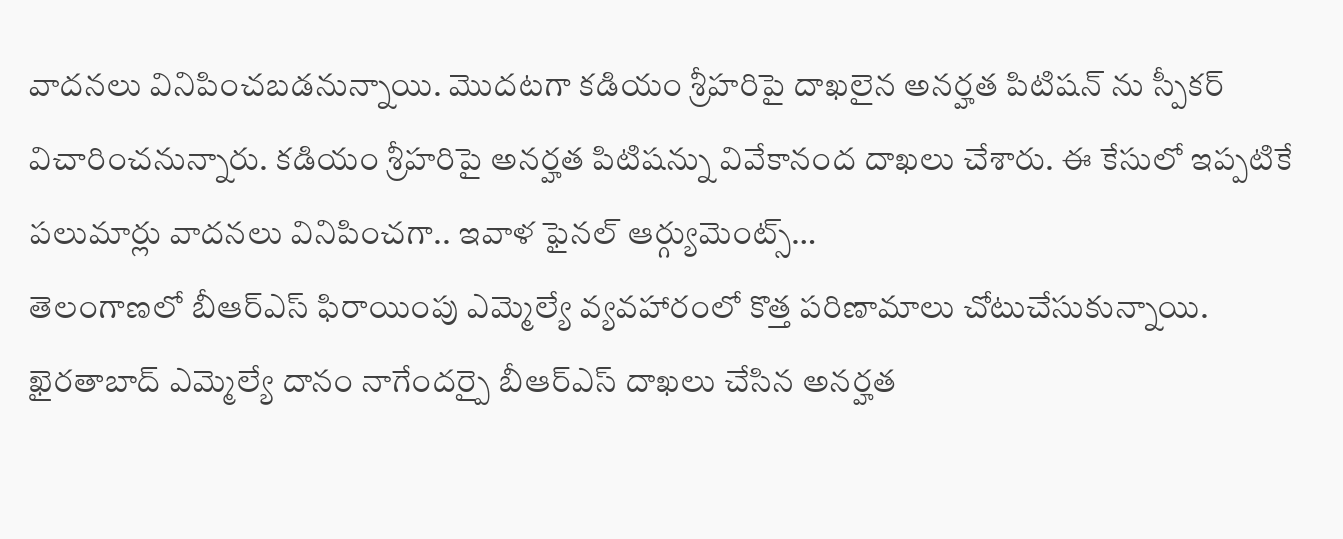వాదనలు వినిపించబడనున్నాయి. మొదటగా కడియం శ్రీహరిపై దాఖలైన అనర్హత పిటిషన్ ను స్పీకర్ విచారించనున్నారు. కడియం శ్రీహరిపై అనర్హత పిటిషన్ను వివేకానంద దాఖలు చేశారు. ఈ కేసులో ఇప్పటికే పలుమార్లు వాదనలు వినిపించగా.. ఇవాళ ఫైనల్ ఆర్గ్యుమెంట్స్…
తెలంగాణలో బీఆర్ఎస్ ఫిరాయింపు ఎమ్మెల్యే వ్యవహారంలో కొత్త పరిణామాలు చోటుచేసుకున్నాయి. ఖైరతాబాద్ ఎమ్మెల్యే దానం నాగేందర్పై బీఆర్ఎస్ దాఖలు చేసిన అనర్హత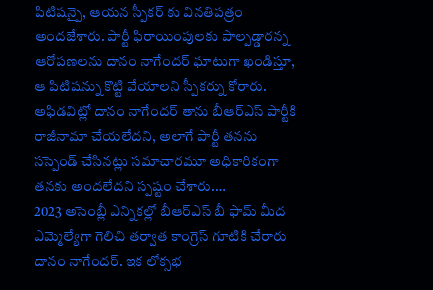పిటిషన్పై, ఆయన స్పీకర్ కు వినతిపత్రం అందజేశారు. పార్టీ ఫిరాయింపులకు పాల్పడ్డారన్న ఆరోపణలను దానం నాగేందర్ ఘాటుగా ఖండిస్తూ, ఆ పిటిషన్ను కొట్టి వేయాలని స్పీకర్ను కోరారు. అఫిడవిట్లో దానం నాగేందర్ తాను బీఆర్ఎస్ పార్టీకి రాజీనామా చేయలేదని, అలాగే పార్టీ తనను సస్పెండ్ చేసినట్లు సమాచారమూ అధికారికంగా తనకు అందలేదని స్పష్టం చేశారు.…
2023 అసెంబ్లీ ఎన్నికల్లో బీఆర్ఎస్ బీ ఫామ్ మీద ఎమ్మెల్యేగా గెలిచి తర్వాత కాంగ్రెస్ గూటికి చేరారు దానం నాగేందర్. ఇక లోక్సభ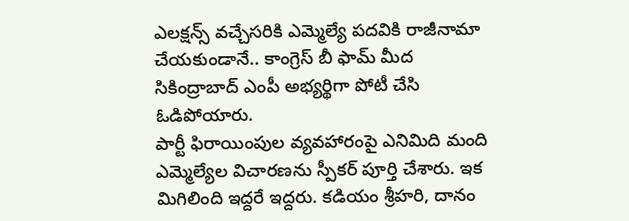ఎలక్షన్స్ వచ్చేసరికి ఎమ్మెల్యే పదవికి రాజీనామా చేయకుండానే.. కాంగ్రెస్ బీ ఫామ్ మీద సికింద్రాబాద్ ఎంపీ అభ్యర్థిగా పోటీ చేసి ఓడిపోయారు.
పార్టీ ఫిరాయింపుల వ్యవహారంపై ఎనిమిది మంది ఎమ్మెల్యేల విచారణను స్పీకర్ పూర్తి చేశారు. ఇక మిగిలింది ఇద్దరే ఇద్దరు. కడియం శ్రీహరి, దానం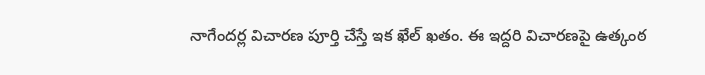నాగేందర్ల విచారణ పూర్తి చేస్తే ఇక ఖేల్ ఖతం. ఈ ఇద్దరి విచారణపై ఉత్కంఠ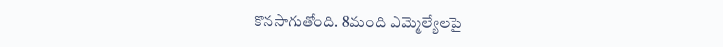కొనసాగుతోంది. 8మంది ఎమ్మెల్యేలపై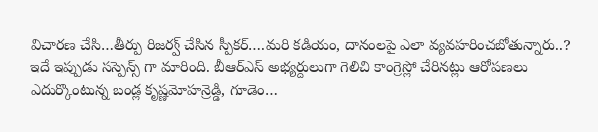విచారణ చేసి…తీర్పు రిజర్వ్ చేసిన స్పీకర్….మరి కడియం, దానంలపై ఎలా వ్యవహరించబోతున్నారు..? ఇదే ఇప్పుడు సస్పెన్స్ గా మారింది. బీఆర్ఎస్ అభ్యర్దులుగా గెలిచి కాంగ్రెస్లో చేరినట్లు ఆరోపణలు ఎదుర్కొంటున్న బండ్ల కృష్ణమోహన్రెడ్డి, గూడెం…